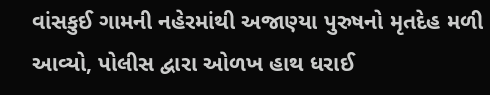વાંસકુઈ ગામની નહેરમાંથી અજાણ્યા પુરુષનો મૃતદેહ મળી આવ્યો, પોલીસ દ્વારા ઓળખ હાથ ધરાઈ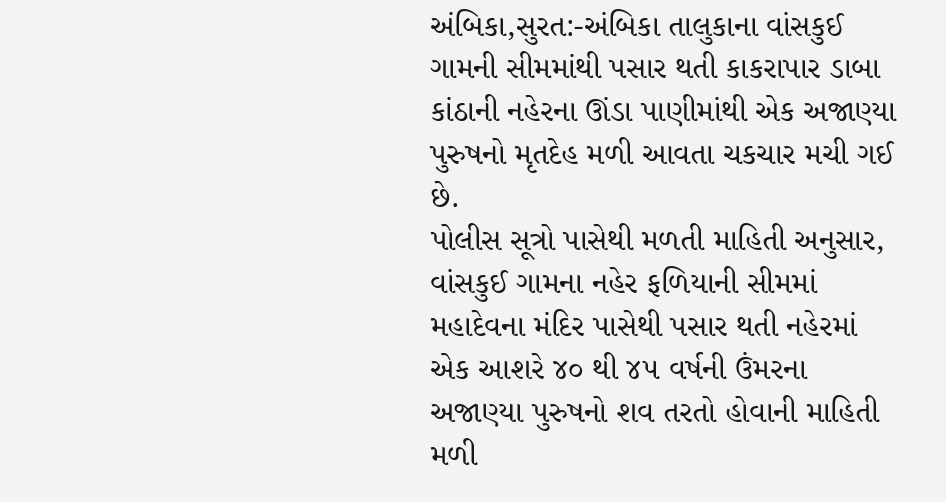અંબિકા,સુરત:-અંબિકા તાલુકાના વાંસકુઈ ગામની સીમમાંથી પસાર થતી કાકરાપાર ડાબા કાંઠાની નહેરના ઊંડા પાણીમાંથી એક અજાણ્યા પુરુષનો મૃતદેહ મળી આવતા ચકચાર મચી ગઈ છે.
પોલીસ સૂત્રો પાસેથી મળતી માહિતી અનુસાર, વાંસકુઈ ગામના નહેર ફળિયાની સીમમાં મહાદેવના મંદિર પાસેથી પસાર થતી નહેરમાં એક આશરે ૪૦ થી ૪૫ વર્ષની ઉંમરના અજાણ્યા પુરુષનો શવ તરતો હોવાની માહિતી મળી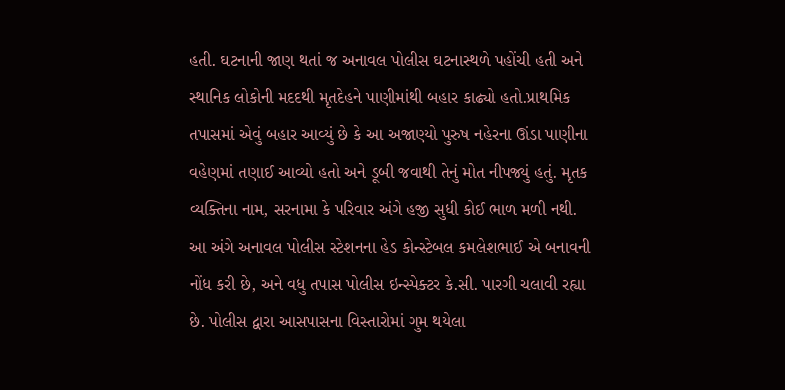હતી. ઘટનાની જાણ થતાં જ અનાવલ પોલીસ ઘટનાસ્થળે પહોંચી હતી અને સ્થાનિક લોકોની મદદથી મૃતદેહને પાણીમાંથી બહાર કાઢ્યો હતો.પ્રાથમિક તપાસમાં એવું બહાર આવ્યું છે કે આ અજાણ્યો પુરુષ નહેરના ઊંડા પાણીના વહેણમાં તણાઈ આવ્યો હતો અને ડૂબી જવાથી તેનું મોત નીપજ્યું હતું. મૃતક વ્યક્તિના નામ, સરનામા કે પરિવાર અંગે હજી સુધી કોઈ ભાળ મળી નથી.
આ અંગે અનાવલ પોલીસ સ્ટેશનના હેડ કોન્સ્ટેબલ કમલેશભાઈ એ બનાવની નોંધ કરી છે, અને વધુ તપાસ પોલીસ ઇન્સ્પેક્ટર કે.સી. પારગી ચલાવી રહ્યા છે. પોલીસ દ્વારા આસપાસના વિસ્તારોમાં ગુમ થયેલા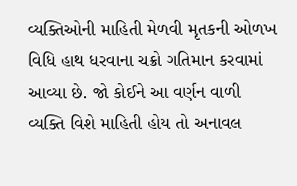વ્યક્તિઓની માહિતી મેળવી મૃતકની ઓળખ વિધિ હાથ ધરવાના ચક્રો ગતિમાન કરવામાં આવ્યા છે. જો કોઈને આ વર્ણન વાળી વ્યક્તિ વિશે માહિતી હોય તો અનાવલ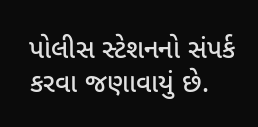પોલીસ સ્ટેશનનો સંપર્ક કરવા જણાવાયું છે.